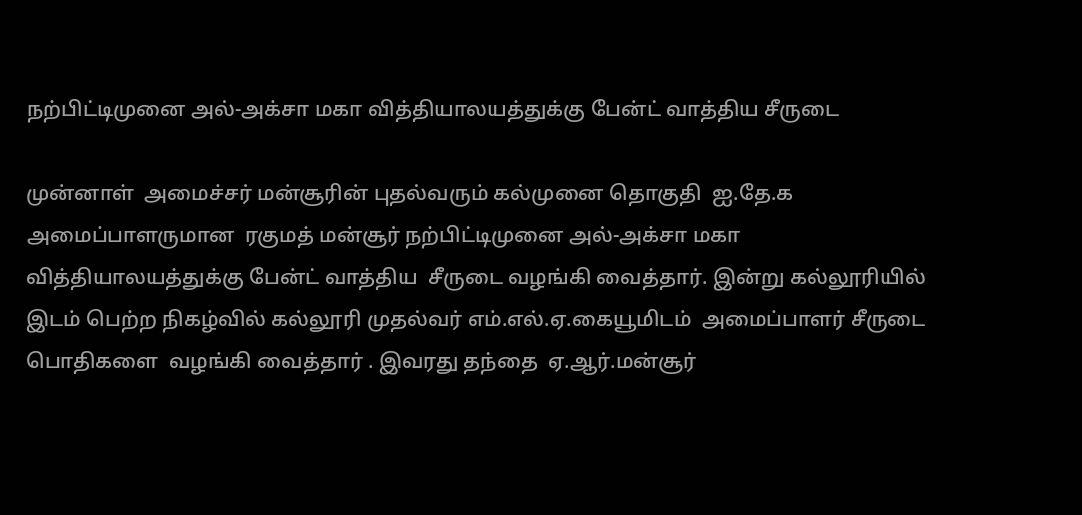நற்பிட்டிமுனை அல்-அக்சா மகா வித்தியாலயத்துக்கு பேன்ட் வாத்திய சீருடை

முன்னாள்  அமைச்சர் மன்சூரின் புதல்வரும் கல்முனை தொகுதி  ஐ.தே.க அமைப்பாளருமான  ரகுமத் மன்சூர் நற்பிட்டிமுனை அல்-அக்சா மகா வித்தியாலயத்துக்கு பேன்ட் வாத்திய  சீருடை வழங்கி வைத்தார். இன்று கல்லூரியில் இடம் பெற்ற நிகழ்வில் கல்லூரி முதல்வர் எம்.எல்.ஏ.கையூமிடம்  அமைப்பாளர் சீருடை பொதிகளை  வழங்கி வைத்தார் . இவரது தந்தை  ஏ.ஆர்.மன்சூர்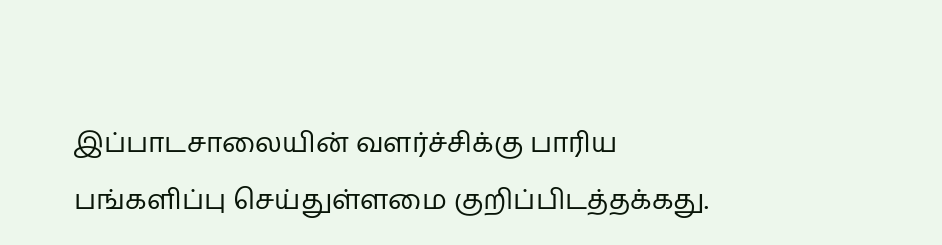இப்பாடசாலையின் வளர்ச்சிக்கு பாரிய பங்களிப்பு செய்துள்ளமை குறிப்பிடத்தக்கது.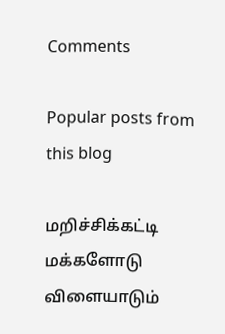Comments

Popular posts from this blog

மறிச்சிக்கட்டி மக்களோடு விளையாடும்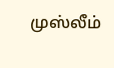முஸ்லீம்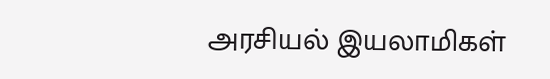அரசியல் இயலாமிகள்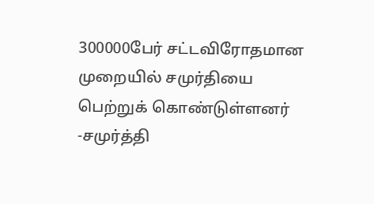300000பேர் சட்டவிரோதமான முறையில் சமுர்தியை பெற்றுக் கொண்டுள்ளனர் -சமுர்த்தி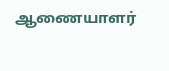ஆணையாளர்